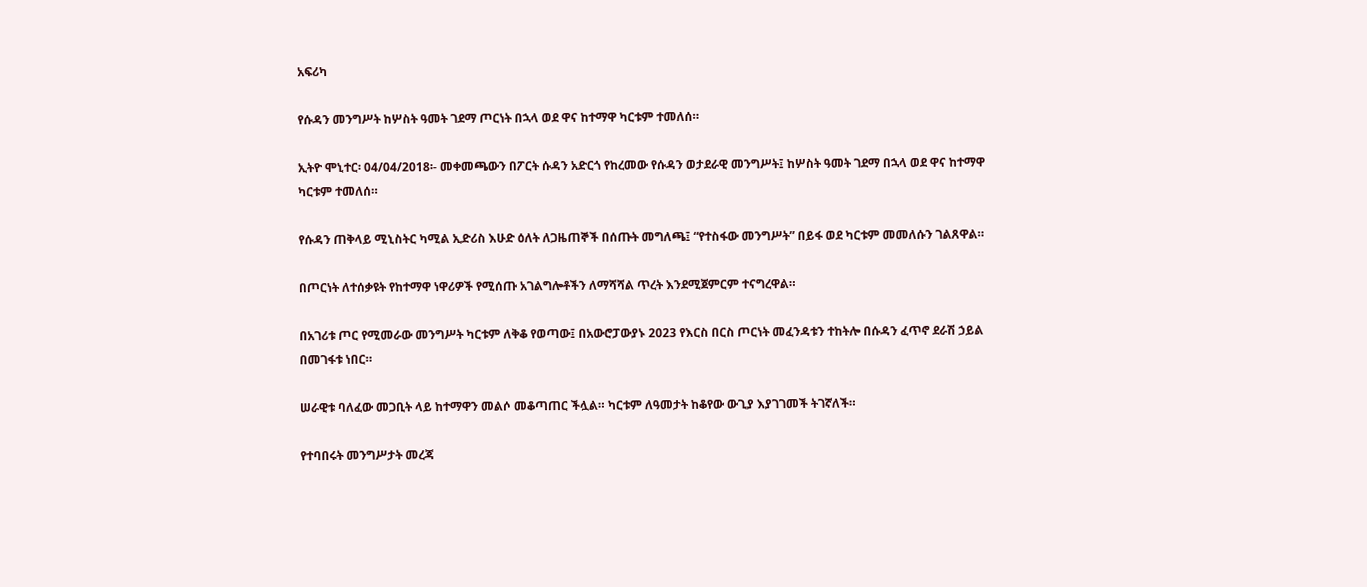አፍሪካ

የሱዳን መንግሥት ከሦስት ዓመት ገደማ ጦርነት በኋላ ወደ ዋና ከተማዋ ካርቱም ተመለሰ።

ኢትዮ ሞኒተር፡ 04/04/2018፡- መቀመጫውን በፖርት ሱዳን አድርጎ የከረመው የሱዳን ወታደራዊ መንግሥት፤ ከሦስት ዓመት ገደማ በኋላ ወደ ዋና ከተማዋ ካርቱም ተመለሰ።

የሱዳን ጠቅላይ ሚኒስትር ካሚል ኢድሪስ እሁድ ዕለት ለጋዜጠኞች በሰጡት መግለጫ፤ “የተስፋው መንግሥት” በይፋ ወደ ካርቱም መመለሱን ገልጸዋል።

በጦርነት ለተሰቃዩት የከተማዋ ነዋሪዎች የሚሰጡ አገልግሎቶችን ለማሻሻል ጥረት እንደሚጀምርም ተናግረዋል።

በአገሪቱ ጦር የሚመራው መንግሥት ካርቱም ለቅቆ የወጣው፤ በአውሮፓውያኑ 2023 የእርስ በርስ ጦርነት መፈንዳቱን ተከትሎ በሱዳን ፈጥኖ ደራሽ ኃይል በመገፋቱ ነበር።

ሠራዊቱ ባለፈው መጋቢት ላይ ከተማዋን መልሶ መቆጣጠር ችሏል። ካርቱም ለዓመታት ከቆየው ውጊያ እያገገመች ትገኛለች።

የተባበሩት መንግሥታት መረጃ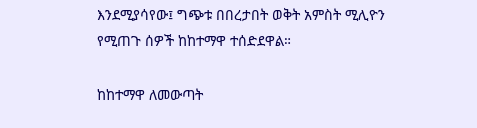እንደሚያሳየው፤ ግጭቱ በበረታበት ወቅት አምስት ሚሊዮን የሚጠጉ ሰዎች ከከተማዋ ተሰድደዋል።

ከከተማዋ ለመውጣት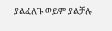ያልፈለጉ ወይም ያልቻሉ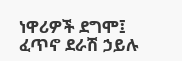ነዋሪዎች ደግሞ፤ ፈጥኖ ደራሽ ኃይሉ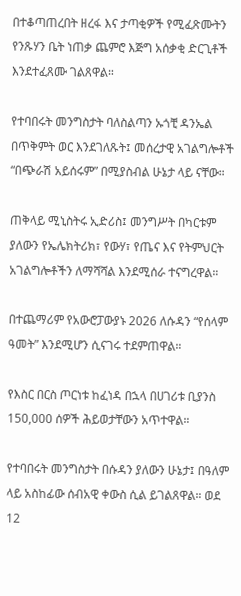በተቆጣጠረበት ዘረፋ እና ታጣቂዎች የሚፈጽሙትን የንጹሃን ቤት ነጠቃ ጨምሮ እጅግ አሰቃቂ ድርጊቶች እንደተፈጸሙ ገልጸዋል።

የተባበሩት መንግስታት ባለስልጣን ኡጎቺ ዳንኤል በጥቅምት ወር እንደገለጹት፤ መሰረታዊ አገልግሎቶች “በጭራሽ አይሰሩም” በሚያስብል ሁኔታ ላይ ናቸው።

ጠቅላይ ሚኒስትሩ ኢድሪስ፤ መንግሥት በካርቱም ያለውን የኤሌክትሪክ፣ የውሃ፣ የጤና እና የትምህርት አገልግሎቶችን ለማሻሻል እንደሚሰራ ተናግረዋል።

በተጨማሪም የአውሮፓውያኑ 2026 ለሱዳን “የሰላም ዓመት” እንደሚሆን ሲናገሩ ተደምጠዋል።

የእስር በርስ ጦርነቱ ከፈነዳ በኋላ በሀገሪቱ ቢያንስ 150,000 ሰዎች ሕይወታቸውን አጥተዋል።

የተባበሩት መንግስታት በሱዳን ያለውን ሁኔታ፤ በዓለም ላይ አስከፊው ሰብአዊ ቀውስ ሲል ይገልጸዋል። ወደ 12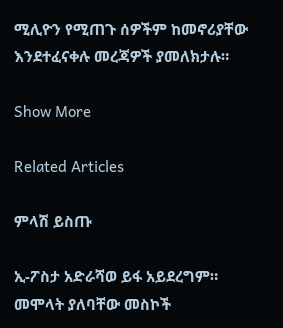ሚሊዮን የሚጠጉ ሰዎችም ከመኖሪያቸው እንደተፈናቀሉ መረጃዎች ያመለክታሉ።

Show More

Related Articles

ምላሽ ይስጡ

ኢ-ፖስታ አድራሻወ ይፋ አይደረግም። መሞላት ያለባቸው መስኮች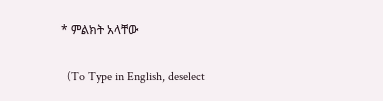* ምልክት አላቸው

  (To Type in English, deselect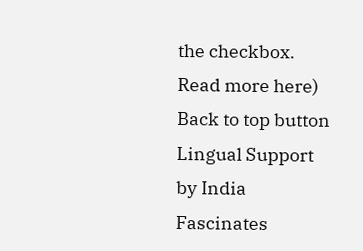the checkbox. Read more here)
Back to top button
Lingual Support by India Fascinates